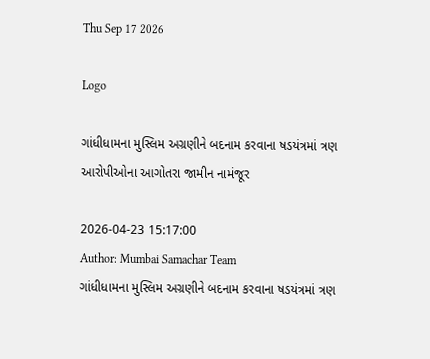Thu Sep 17 2026

Logo

ગાંધીધામના મુસ્લિમ અગ્રણીને બદનામ કરવાના ષડયંત્રમાં ત્રણ આરોપીઓના આગોતરા જામીન નામંજૂર

2026-04-23 15:17:00
Author: Mumbai Samachar Team
ગાંધીધામના મુસ્લિમ અગ્રણીને બદનામ કરવાના ષડયંત્રમાં ત્રણ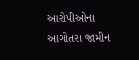આરોપીઓના આગોતરા જામીન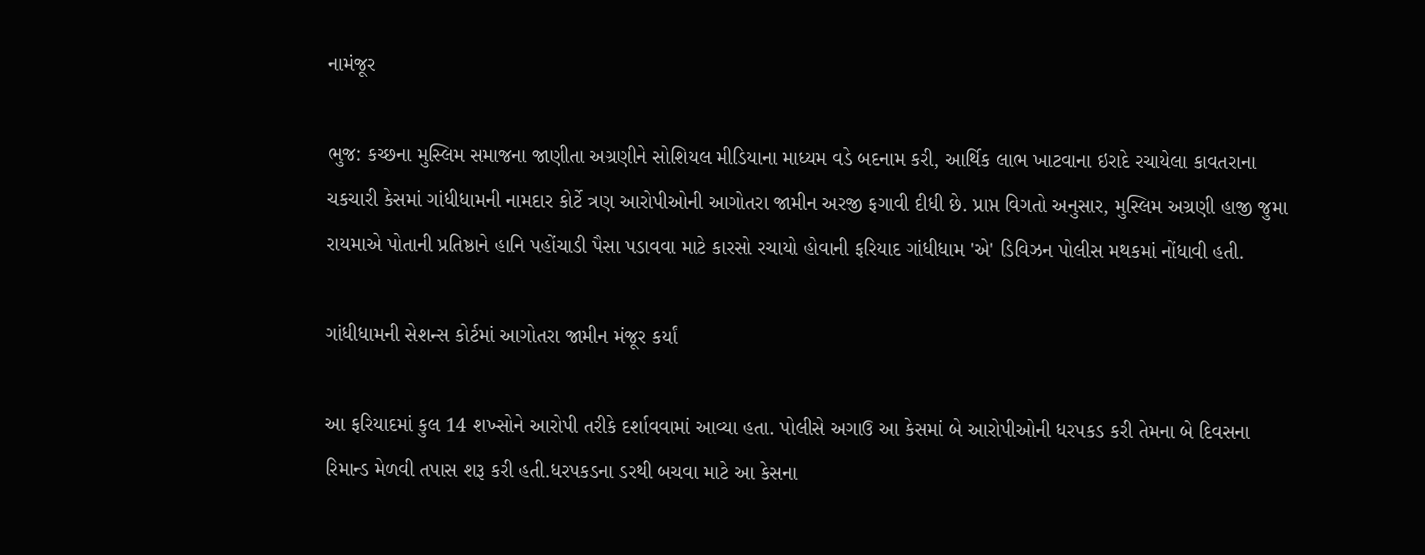નામંજૂર

ભુજ: કચ્છના મુસ્લિમ સમાજના જાણીતા અગ્રણીને સોશિયલ મીડિયાના માધ્યમ વડે બદનામ કરી, આર્થિક લાભ ખાટવાના ઇરાદે રચાયેલા કાવતરાના ચકચારી કેસમાં ગાંધીધામની નામદાર કોર્ટે ત્રણ આરોપીઓની આગોતરા જામીન અરજી ફગાવી દીધી છે. પ્રાપ્ત વિગતો અનુસાર, મુસ્લિમ અગ્રણી હાજી જુમા રાયમાએ પોતાની પ્રતિષ્ઠાને હાનિ પહોંચાડી પૈસા પડાવવા માટે કારસો રચાયો હોવાની ફરિયાદ ગાંધીધામ 'એ' ડિવિઝન પોલીસ મથકમાં નોંધાવી હતી.

ગાંધીધામની સેશન્સ કોર્ટમાં આગોતરા જામીન મંજૂર કર્યાં

આ ફરિયાદમાં કુલ 14 શખ્સોને આરોપી તરીકે દર્શાવવામાં આવ્યા હતા. પોલીસે અગાઉ આ કેસમાં બે આરોપીઓની ધરપકડ કરી તેમના બે દિવસના રિમાન્ડ મેળવી તપાસ શરૂ કરી હતી.ધરપકડના ડરથી બચવા માટે આ કેસના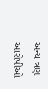અન્ય ત્રણ આરોપીઓ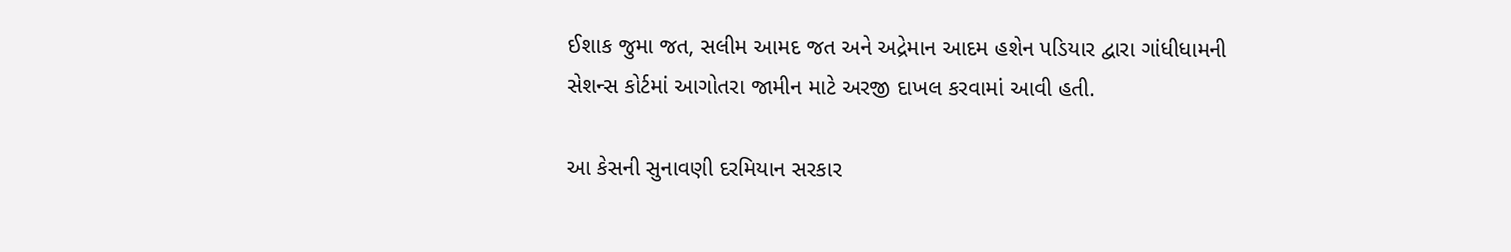ઈશાક જુમા જત, સલીમ આમદ જત અને અદ્રેમાન આદમ હશેન પડિયાર દ્વારા ગાંધીધામની સેશન્સ કોર્ટમાં આગોતરા જામીન માટે અરજી દાખલ કરવામાં આવી હતી.

આ કેસની સુનાવણી દરમિયાન સરકાર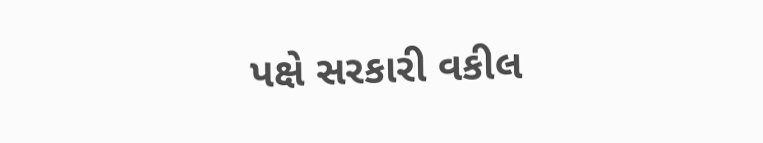પક્ષે સરકારી વકીલ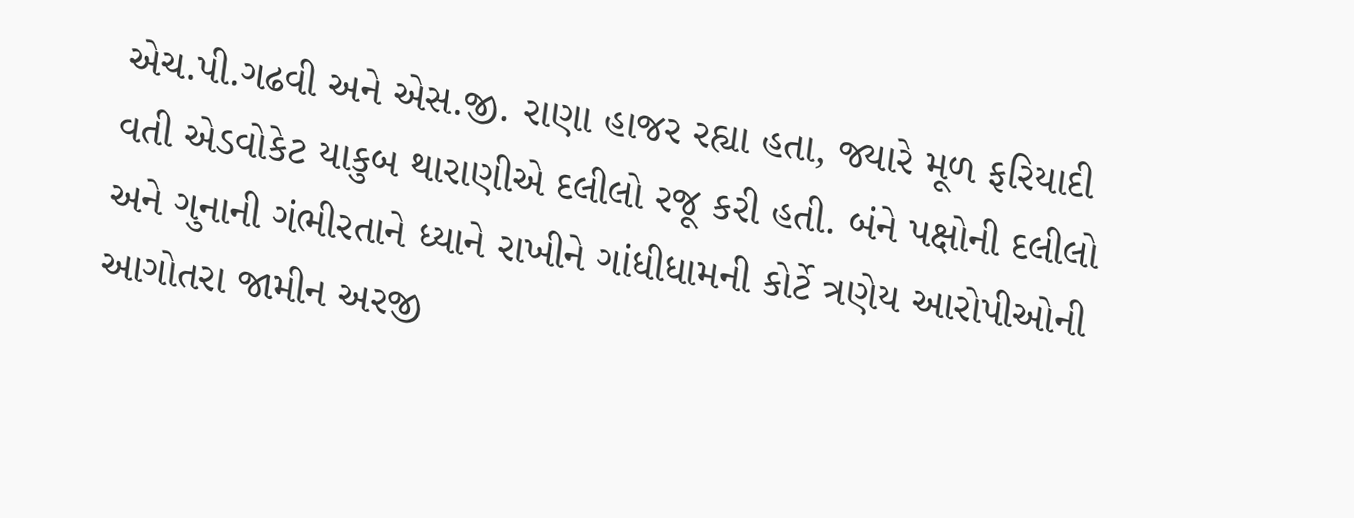એચ.પી.ગઢવી અને એસ.જી. રાણા હાજર રહ્યા હતા, જ્યારે મૂળ ફરિયાદી વતી એડવોકેટ યાકુબ થારાણીએ દલીલો રજૂ કરી હતી. બંને પક્ષોની દલીલો અને ગુનાની ગંભીરતાને ધ્યાને રાખીને ગાંધીધામની કોર્ટે ત્રણેય આરોપીઓની આગોતરા જામીન અરજી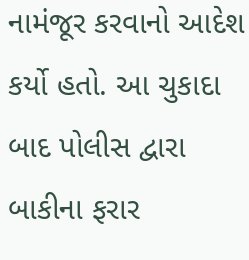નામંજૂર કરવાનો આદેશ કર્યો હતો. આ ચુકાદા બાદ પોલીસ દ્વારા બાકીના ફરાર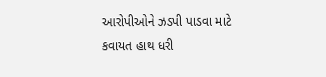આરોપીઓને ઝડપી પાડવા માટે કવાયત હાથ ધરી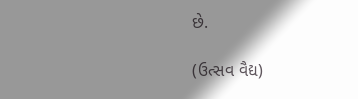છે.

(ઉત્સવ વૈદ્ય)